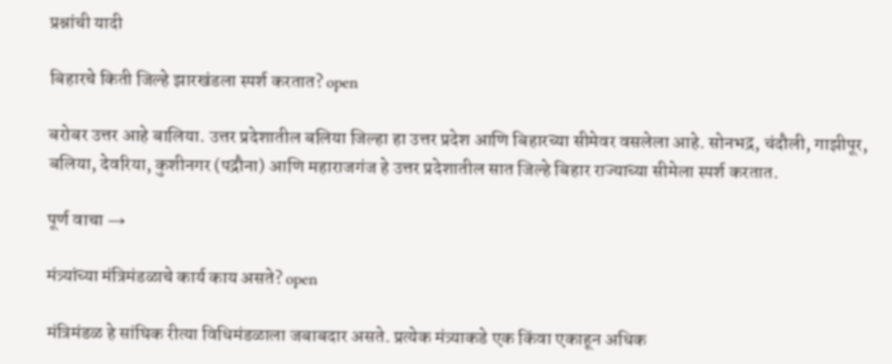प्रश्नांची यादी

बिहारचे किती जिल्हे झारखंडला स्पर्श करतात? open

बरोबर उत्तर आहे बालिया. उत्तर प्रदेशातील बलिया जिल्हा हा उत्तर प्रदेश आणि बिहारच्या सीमेवर वसलेला आहे. सोनभद्र, चंदौली, गाझीपूर, बलिया, देवरिया, कुशीनगर (पद्रौना) आणि महाराजगंज हे उत्तर प्रदेशातील सात जिल्हे बिहार राज्याच्या सीमेला स्पर्श करतात.

पूर्ण वाचा →

मंत्र्यांच्या मंत्रिमंडळाचे कार्य काय असते? open

मंत्रिमंडळ हे सांघिक रीत्या विधिमंडळाला जबाबदार असते. प्रत्येक मंत्र्याकडे एक किंवा एकाहून अधिक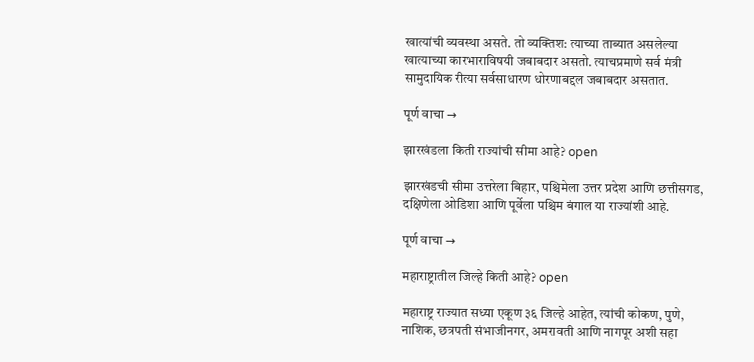खात्यांची व्यवस्था असते. तो व्यक्ति‌श: त्याच्या ताब्यात असलेल्या खात्याच्या कारभाराविषयी जबाबदार असतो. त्याचप्रमाणे सर्व मंत्री सामुदायिक रीत्या सर्वसाधारण धोरणाबद्दल जबाबदार असतात.

पूर्ण वाचा →

झारखंडला किती राज्यांची सीमा आहे? open

झारखंडची सीमा उत्तरेला बिहार, पश्चिमेला उत्तर प्रदेश आणि छत्तीसगड, दक्षिणेला ओडिशा आणि पूर्वेला पश्चिम बंगाल या राज्यांशी आहे.

पूर्ण वाचा →

महाराष्ट्रातील जिल्हे किती आहे? open

महाराष्ट्र राज्यात सध्या एकूण ३६ जिल्हे आहेत, त्यांची कोकण, पुणे, नाशिक, छत्रपती संभाजीनगर, अमरावती आणि नागपूर अशी सहा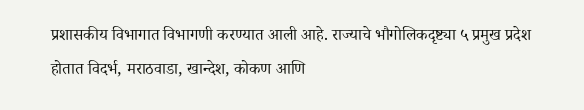प्रशासकीय विभागात विभागणी करण्यात आली आहे. राज्याचे भौगोलिकदृष्ट्या ५ प्रमुख प्रदेश होतात विदर्भ, मराठवाडा, खान्देश, कोकण आणि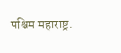पश्चिम महाराष्ट्र.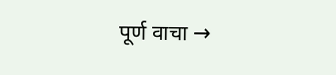पूर्ण वाचा →